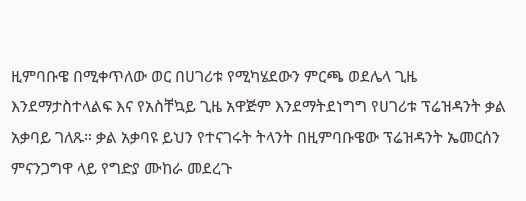ዚምባቡዌ በሚቀጥለው ወር በሀገሪቱ የሚካሄደውን ምርጫ ወደሌላ ጊዜ እንደማታስተላልፍ እና የአስቸኳይ ጊዜ አዋጅም እንደማትደነግግ የሀገሪቱ ፕሬዝዳንት ቃል አቃባይ ገለጹ። ቃል አቃባዩ ይህን የተናገሩት ትላንት በዚምባቡዌው ፕሬዝዳንት ኤመርሰን ምናንጋግዋ ላይ የግድያ ሙከራ መደረጉ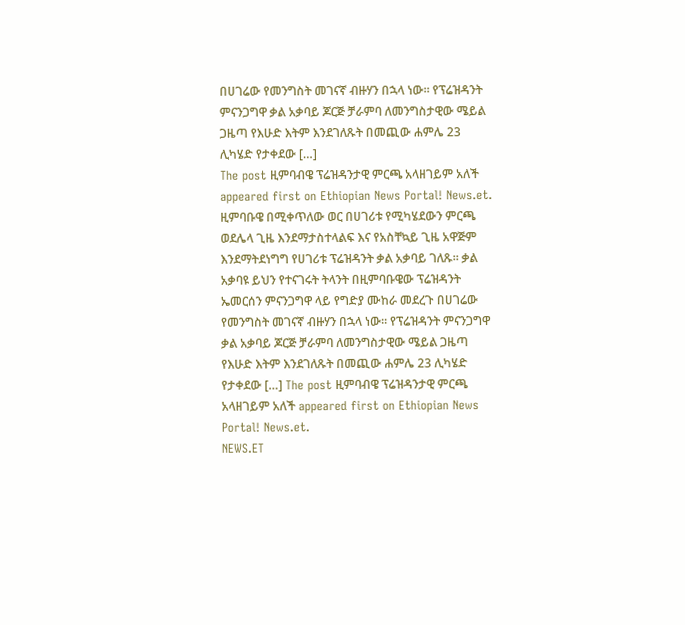በሀገሬው የመንግስት መገናኛ ብዙሃን በኋላ ነው። የፕሬዝዳንት ምናንጋግዋ ቃል አቃባይ ጆርጅ ቻራምባ ለመንግስታዊው ሜይል ጋዜጣ የእሁድ እትም እንደገለጹት በመጪው ሐምሌ 23 ሊካሄድ የታቀደው […]
The post ዚምባብዌ ፕሬዝዳንታዊ ምርጫ አላዘገይም አለች appeared first on Ethiopian News Portal! News.et.
ዚምባቡዌ በሚቀጥለው ወር በሀገሪቱ የሚካሄደውን ምርጫ ወደሌላ ጊዜ እንደማታስተላልፍ እና የአስቸኳይ ጊዜ አዋጅም እንደማትደነግግ የሀገሪቱ ፕሬዝዳንት ቃል አቃባይ ገለጹ። ቃል አቃባዩ ይህን የተናገሩት ትላንት በዚምባቡዌው ፕሬዝዳንት ኤመርሰን ምናንጋግዋ ላይ የግድያ ሙከራ መደረጉ በሀገሬው የመንግስት መገናኛ ብዙሃን በኋላ ነው። የፕሬዝዳንት ምናንጋግዋ ቃል አቃባይ ጆርጅ ቻራምባ ለመንግስታዊው ሜይል ጋዜጣ የእሁድ እትም እንደገለጹት በመጪው ሐምሌ 23 ሊካሄድ የታቀደው […] The post ዚምባብዌ ፕሬዝዳንታዊ ምርጫ አላዘገይም አለች appeared first on Ethiopian News Portal! News.et.
NEWS.ET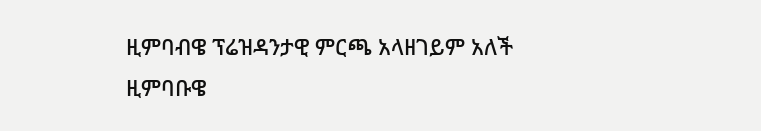ዚምባብዌ ፕሬዝዳንታዊ ምርጫ አላዘገይም አለች
ዚምባቡዌ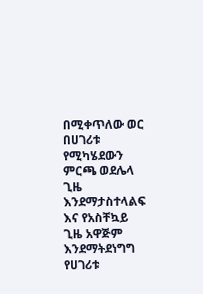በሚቀጥለው ወር በሀገሪቱ የሚካሄደውን ምርጫ ወደሌላ ጊዜ እንደማታስተላልፍ እና የአስቸኳይ ጊዜ አዋጅም እንደማትደነግግ የሀገሪቱ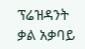ፕሬዝዳንት ቃል አቃባይ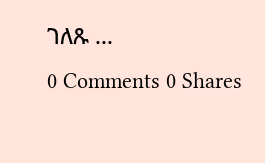ገለጹ ...
0 Comments 0 Shares